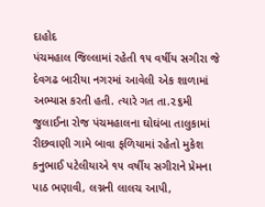દાહોદ
પંચમહાલ જિલ્લામાં રહેતી ૧૫ વર્ષીય સગીરા જે દેવગઢ બારીયા નગરમાં આવેલી એક શાળામાં અભ્યાસ કરતી હતી. ત્યારે ગત તા.૨૬મી જુલાઈના રોજ પંચમહાલના ઘોઘંબા તાલુકામાં રીછવાણી ગામે બાવા ફળિયામાં રહેતો મુકેશ કનુભાઈ પટેલીયાએ ૧૫ વર્ષીય સગીરાને પ્રેમના પાઠ ભણાવી, લગ્નની લાલચ આપી,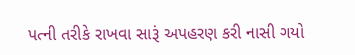પત્ની તરીકે રાખવા સારૂં અપહરણ કરી નાસી ગયો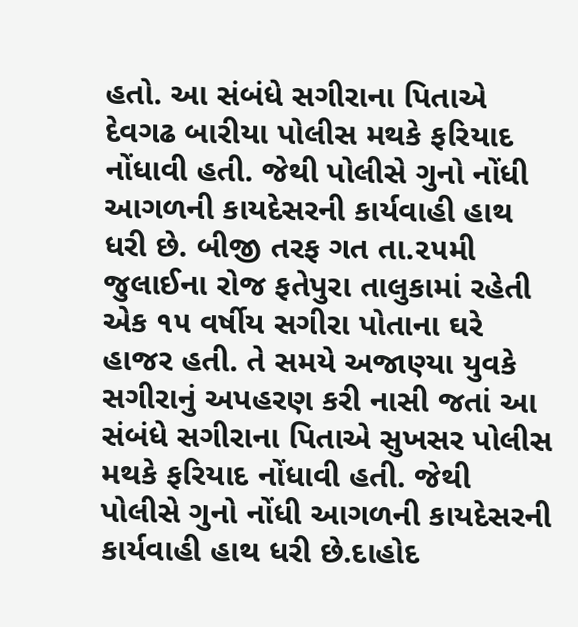હતો. આ સંબંધે સગીરાના પિતાએ દેવગઢ બારીયા પોલીસ મથકે ફરિયાદ નોંધાવી હતી. જેથી પોલીસે ગુનો નોંધી આગળની કાયદેસરની કાર્યવાહી હાથ ધરી છે. બીજી તરફ ગત તા.૨૫મી જુલાઈના રોજ ફતેપુરા તાલુકામાં રહેતી એક ૧૫ વર્ષીય સગીરા પોતાના ઘરે હાજર હતી. તે સમયે અજાણ્યા યુવકે સગીરાનું અપહરણ કરી નાસી જતાં આ સંબંધે સગીરાના પિતાએ સુખસર પોલીસ મથકે ફરિયાદ નોંધાવી હતી. જેથી પોલીસે ગુનો નોંધી આગળની કાયદેસરની કાર્યવાહી હાથ ધરી છે.દાહોદ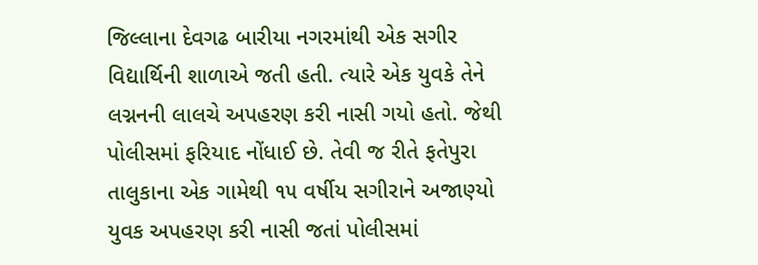જિલ્લાના દેવગઢ બારીયા નગરમાંથી એક સગીર વિદ્યાર્થિની શાળાએ જતી હતી. ત્યારે એક યુવકે તેને લગ્નનની લાલચે અપહરણ કરી નાસી ગયો હતો. જેથી પોલીસમાં ફરિયાદ નોંધાઈ છે. તેવી જ રીતે ફતેપુરા તાલુકાના એક ગામેથી ૧૫ વર્ષીય સગીરાને અજાણ્યો યુવક અપહરણ કરી નાસી જતાં પોલીસમાં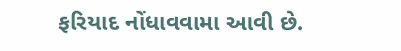ફરિયાદ નોંધાવવામા આવી છે.